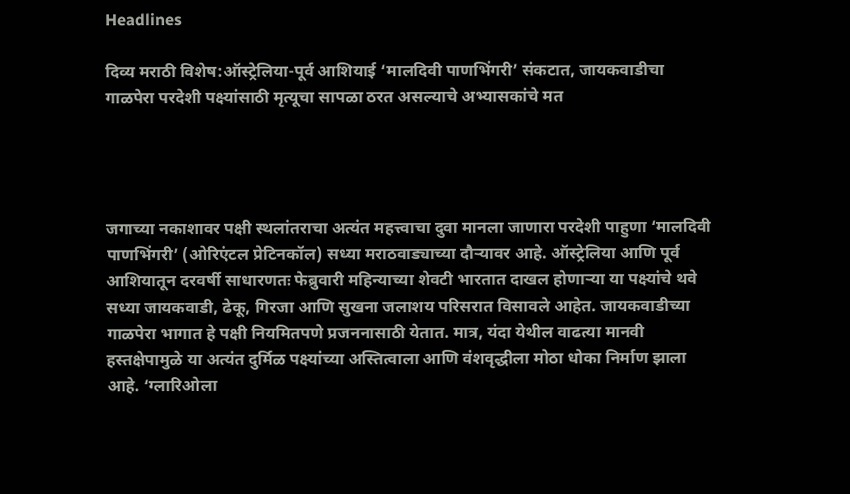Headlines

दिव्य मराठी विशेष:ऑस्ट्रेलिया-पूर्व आशियाई ‘मालदिवी पाणभिंगरी’ संकटात, जायकवाडीचा गाळपेरा परदेशी पक्ष्यांसाठी मृत्यूचा सापळा ठरत असल्याचे अभ्यासकांचे मत




जगाच्या नकाशावर पक्षी स्थलांतराचा अत्यंत महत्त्वाचा दुवा मानला जाणारा परदेशी पाहुणा ‘मालदिवी पाणभिंगरी’ (ओरिएंटल प्रेटिनकॉल) सध्या मराठवाड्याच्या दौऱ्यावर आहे. ऑस्ट्रेलिया आणि पूर्व आशियातून दरवर्षी साधारणतः फेब्रुवारी महिन्याच्या शेवटी भारतात दाखल होणाऱ्या या पक्ष्यांचे थवे सध्या जायकवाडी, ढेकू, गिरजा आणि सुखना जलाशय परिसरात विसावले आहेत. जायकवाडीच्या गाळपेरा भागात हे पक्षी नियमितपणे प्रजननासाठी येतात. मात्र, यंदा येथील वाढत्या मानवी हस्तक्षेपामुळे या अत्यंत दुर्मिळ पक्ष्यांच्या अस्तित्वाला आणि वंशवृद्धीला मोठा धोका निर्माण झाला आहे. ‘ग्लारिओला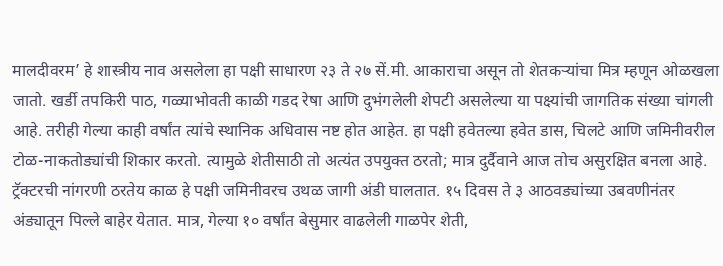मालदीवरम’ हे शास्त्रीय नाव असलेला हा पक्षी साधारण २३ ते २७ सें.मी. आकाराचा असून तो शेतकऱ्यांचा मित्र म्हणून ओळखला जातो. खर्डी तपकिरी पाठ, गळ्याभोवती काळी गडद रेषा आणि दुभंगलेली शेपटी असलेल्या या पक्ष्यांची जागतिक संख्या चांगली आहे. तरीही गेल्या काही वर्षांत त्यांचे स्थानिक अधिवास नष्ट होत आहेत. हा पक्षी हवेतल्या हवेत डास, चिलटे आणि जमिनीवरील टोळ-नाकतोड्यांची शिकार करतो. त्यामुळे शेतीसाठी तो अत्यंत उपयुक्त ठरतो; मात्र दुर्दैवाने आज तोच असुरक्षित बनला आहे. ट्रॅक्टरची नांगरणी ठरतेय काळ हे पक्षी जमिनीवरच उथळ जागी अंडी घालतात. १५ दिवस ते ३ आठवड्यांच्या उबवणीनंतर अंड्यातून पिल्ले बाहेर येतात. मात्र, गेल्या १० वर्षांत बेसुमार वाढलेली गाळपेर शेती,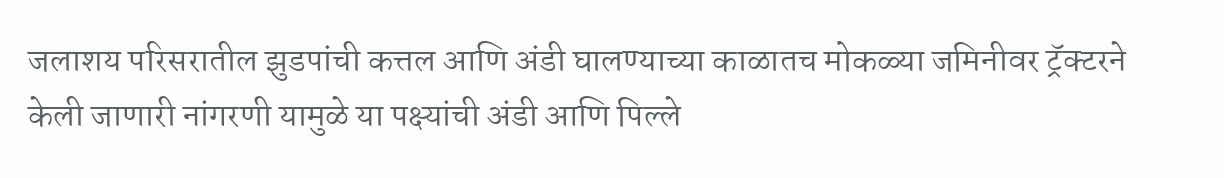जलाशय परिसरातील झुडपांची कत्तल आणि अंडी घालण्याच्या काळातच मोकळ्या जमिनीवर ट्रॅक्टरने केली जाणारी नांगरणी यामुळे या पक्ष्यांची अंडी आणि पिल्ले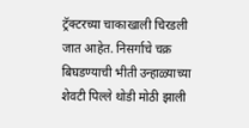ट्रॅक्टरच्या चाकाखाली चिरडली जात आहेत. निसर्गाचे चक्र बिघडण्याची भीती उन्हाळ्याच्या शेवटी पिल्ले थोडी मोठी झाली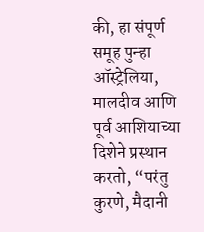की, हा संपूर्ण समूह पुन्हा ऑस्ट्रेलिया, मालदीव आणि पूर्व आशियाच्या दिशेने प्रस्थान करतो, “परंतु कुरणे, मैदानी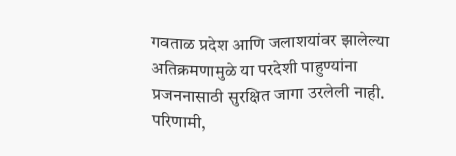गवताळ प्रदेश आणि जलाशयांवर झालेल्या अतिक्रमणामुळे या परदेशी पाहुण्यांना प्रजननासाठी सुरक्षित जागा उरलेली नाही. परिणामी,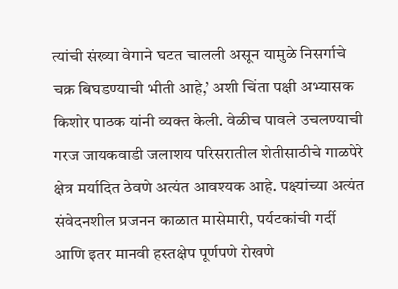त्यांची संख्या वेगाने घटत चालली असून यामुळे निसर्गाचे चक्र बिघडण्याची भीती आहे,’ अशी चिंता पक्षी अभ्यासक किशोर पाठक यांनी व्यक्त केली. वेळीच पावले उचलण्याची गरज जायकवाडी जलाशय परिसरातील शेतीसाठीचे गाळपेरे क्षेत्र मर्यादित ठेवणे अत्यंत आवश्यक आहे. पक्ष्यांच्या अत्यंत संवेदनशील प्रजनन काळात मासेमारी, पर्यटकांची गर्दी आणि इतर मानवी हस्तक्षेप पूर्णपणे रोखणे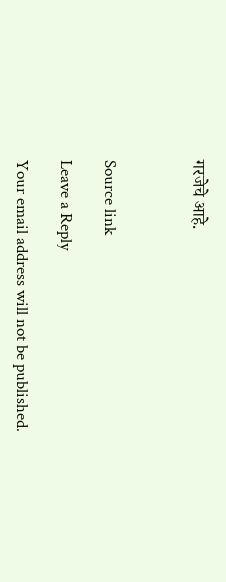गरजेचे आहे.



Source link

Leave a Reply

Your email address will not be published.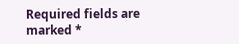Required fields are marked *